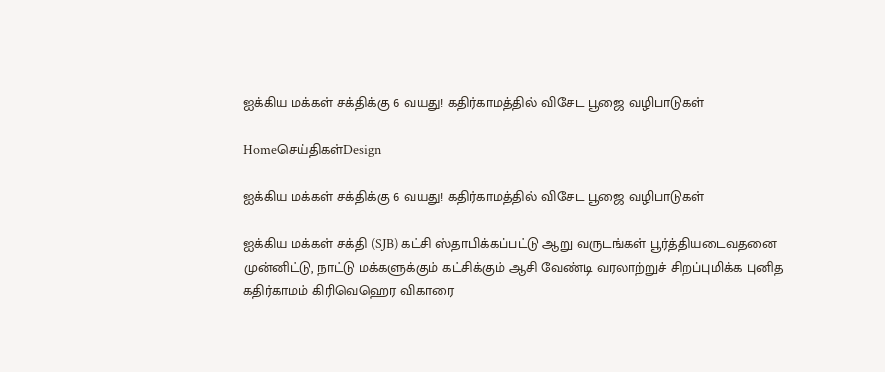ஐக்கிய மக்கள் சக்திக்கு 6 வயது! கதிர்காமத்தில் விசேட பூஜை வழிபாடுகள்

Homeசெய்திகள்Design

ஐக்கிய மக்கள் சக்திக்கு 6 வயது! கதிர்காமத்தில் விசேட பூஜை வழிபாடுகள்

ஐக்கிய மக்கள் சக்தி (SJB) கட்சி ஸ்தாபிக்கப்பட்டு ஆறு வருடங்கள் பூர்த்தியடைவதனை முன்னிட்டு, நாட்டு மக்களுக்கும் கட்சிக்கும் ஆசி வேண்டி வரலாற்றுச் சிறப்புமிக்க புனித கதிர்காமம் கிரிவெஹெர விகாரை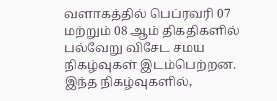வளாகத்தில் பெப்ரவரி 07 மற்றும் 08 ஆம் திகதிகளில் பல்வேறு விசேட சமய நிகழ்வுகள் இடம்பெற்றன. இந்த நிகழ்வுகளில்,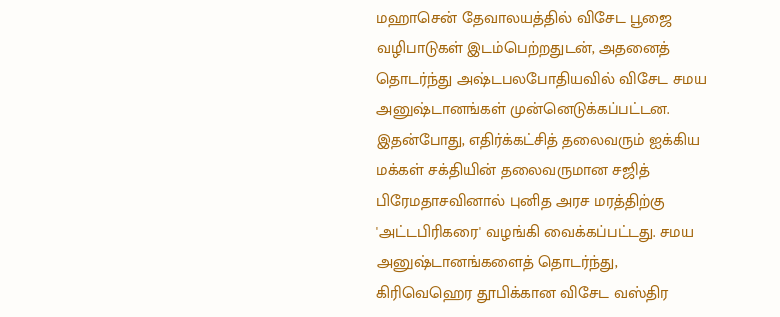மஹாசென் தேவாலயத்தில் விசேட பூஜை வழிபாடுகள் இடம்பெற்றதுடன், அதனைத் தொடர்ந்து அஷ்டபலபோதியவில் விசேட சமய அனுஷ்டானங்கள் முன்னெடுக்கப்பட்டன. இதன்போது, எதிர்க்கட்சித் தலைவரும் ஐக்கிய மக்கள் சக்தியின் தலைவருமான சஜித் பிரேமதாசவினால் புனித அரச மரத்திற்கு 'அட்டபிரிகரை' வழங்கி வைக்கப்பட்டது. சமய அனுஷ்டானங்களைத் தொடர்ந்து, கிரிவெஹெர தூபிக்கான விசேட வஸ்திர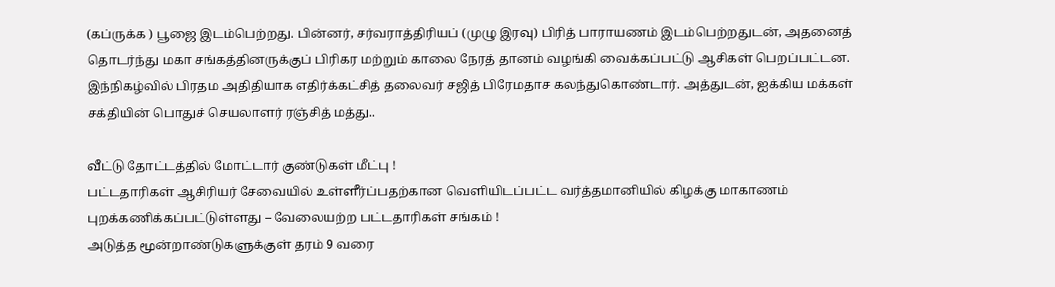(கப்ருக்க ) பூஜை இடம்பெற்றது. பின்னர், சர்வராத்திரியப் (முழு இரவு) பிரித் பாராயணம் இடம்பெற்றதுடன், அதனைத் தொடர்ந்து மகா சங்கத்தினருக்குப் பிரிகர மற்றும் காலை நேரத் தானம் வழங்கி வைக்கப்பட்டு ஆசிகள் பெறப்பட்டன. இந்நிகழ்வில் பிரதம அதிதியாக எதிர்க்கட்சித் தலைவர் சஜித் பிரேமதாச கலந்துகொண்டார். அத்துடன், ஐக்கிய மக்கள் சக்தியின் பொதுச் செயலாளர் ரஞ்சித் மத்து..

வீட்டு தோட்டத்தில் மோட்டார் குண்டுகள் மீட்பு !
பட்டதாரிகள் ஆசிரியர் சேவையில் உள்ளீர்ப்பதற்கான வெளியிடப்பட்ட வர்த்தமானியில் கிழக்கு மாகாணம் புறக்கணிக்கப்பட்டுள்ளது – வேலையற்ற பட்டதாரிகள் சங்கம் !
அடுத்த மூன்றாண்டுகளுக்குள் தரம் 9 வரை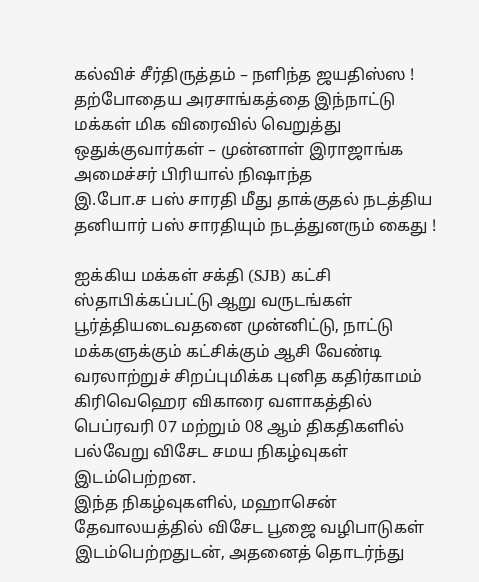கல்விச் சீர்திருத்தம் – நளிந்த ஜயதிஸ்ஸ !
தற்போதைய அரசாங்கத்தை இந்நாட்டு மக்கள் மிக விரைவில் வெறுத்து ஒதுக்குவார்கள் – முன்னாள் இராஜாங்க அமைச்சர் பிரியால் நிஷாந்த
இ.போ.ச பஸ் சாரதி மீது தாக்குதல் நடத்திய தனியார் பஸ் சாரதியும் நடத்துனரும் கைது !

ஐக்கிய மக்கள் சக்தி (SJB) கட்சி ஸ்தாபிக்கப்பட்டு ஆறு வருடங்கள் பூர்த்தியடைவதனை முன்னிட்டு, நாட்டு மக்களுக்கும் கட்சிக்கும் ஆசி வேண்டி வரலாற்றுச் சிறப்புமிக்க புனித கதிர்காமம் கிரிவெஹெர விகாரை வளாகத்தில் பெப்ரவரி 07 மற்றும் 08 ஆம் திகதிகளில் பல்வேறு விசேட சமய நிகழ்வுகள் இடம்பெற்றன.
இந்த நிகழ்வுகளில், மஹாசென் தேவாலயத்தில் விசேட பூஜை வழிபாடுகள் இடம்பெற்றதுடன், அதனைத் தொடர்ந்து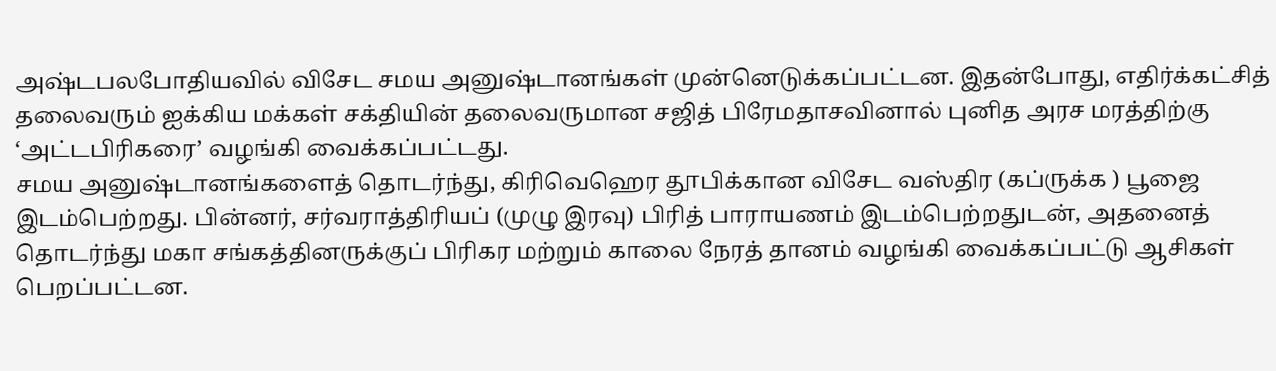அஷ்டபலபோதியவில் விசேட சமய அனுஷ்டானங்கள் முன்னெடுக்கப்பட்டன. இதன்போது, எதிர்க்கட்சித் தலைவரும் ஐக்கிய மக்கள் சக்தியின் தலைவருமான சஜித் பிரேமதாசவினால் புனித அரச மரத்திற்கு ‘அட்டபிரிகரை’ வழங்கி வைக்கப்பட்டது.
சமய அனுஷ்டானங்களைத் தொடர்ந்து, கிரிவெஹெர தூபிக்கான விசேட வஸ்திர (கப்ருக்க ) பூஜை இடம்பெற்றது. பின்னர், சர்வராத்திரியப் (முழு இரவு) பிரித் பாராயணம் இடம்பெற்றதுடன், அதனைத் தொடர்ந்து மகா சங்கத்தினருக்குப் பிரிகர மற்றும் காலை நேரத் தானம் வழங்கி வைக்கப்பட்டு ஆசிகள் பெறப்பட்டன.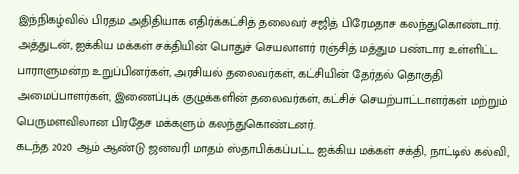இந்நிகழ்வில் பிரதம அதிதியாக எதிர்க்கட்சித் தலைவர் சஜித் பிரேமதாச கலந்துகொண்டார். அத்துடன், ஐக்கிய மக்கள் சக்தியின் பொதுச் செயலாளர் ரஞ்சித் மத்தும பண்டார உள்ளிட்ட பாராளுமன்ற உறுப்பினர்கள், அரசியல் தலைவர்கள், கட்சியின் தேர்தல் தொகுதி அமைப்பாளர்கள், இணைப்புக் குழுக்களின் தலைவர்கள், கட்சிச் செயற்பாட்டாளர்கள் மற்றும் பெருமளவிலான பிரதேச மக்களும் கலந்துகொண்டனர்.
கடந்த 2020 ஆம் ஆண்டு ஜனவரி மாதம் ஸ்தாபிக்கப்பட்ட ஐக்கிய மக்கள் சக்தி, நாட்டில் கல்வி,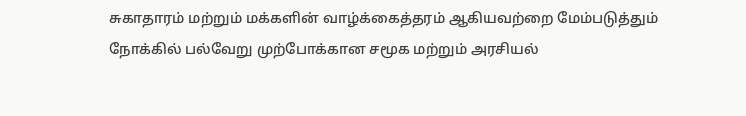சுகாதாரம் மற்றும் மக்களின் வாழ்க்கைத்தரம் ஆகியவற்றை மேம்படுத்தும் நோக்கில் பல்வேறு முற்போக்கான சமூக மற்றும் அரசியல்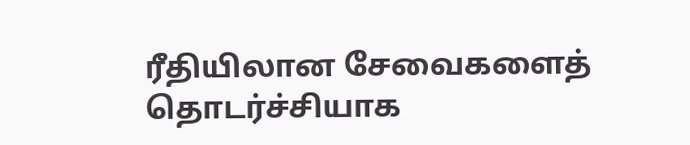ரீதியிலான சேவைகளைத் தொடர்ச்சியாக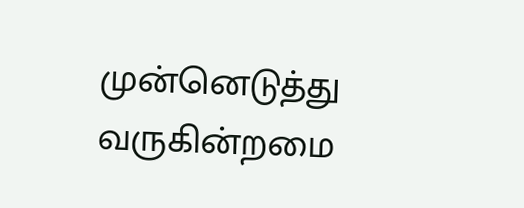முன்னெடுத்து வருகின்றமை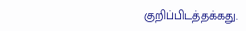குறிப்பிடத்தக்கது.